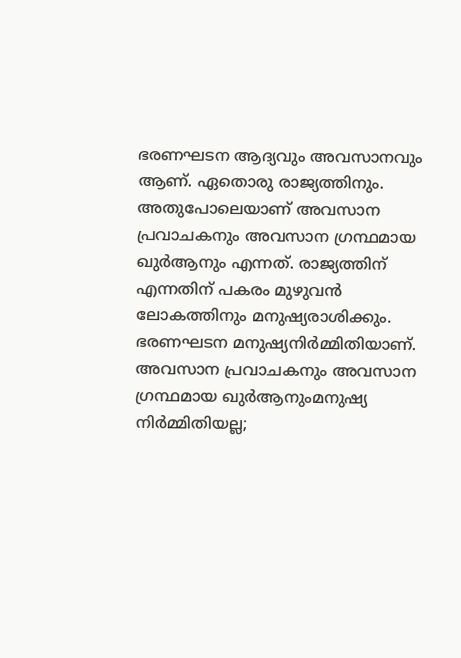ഭരണഘടന ആദ്യവും അവസാനവും ആണ്. ഏതൊരു രാജ്യത്തിനും.
അതുപോലെയാണ് അവസാന പ്രവാചകനും അവസാന ഗ്രന്ഥമായ ഖുർആനും എന്നത്. രാജ്യത്തിന് എന്നതിന് പകരം മുഴുവൻ ലോകത്തിനും മനുഷ്യരാശിക്കും.
ഭരണഘടന മനുഷ്യനിർമ്മിതിയാണ്. അവസാന പ്രവാചകനും അവസാന ഗ്രന്ഥമായ ഖുർആനുംമനുഷ്യ നിർമ്മിതിയല്ല;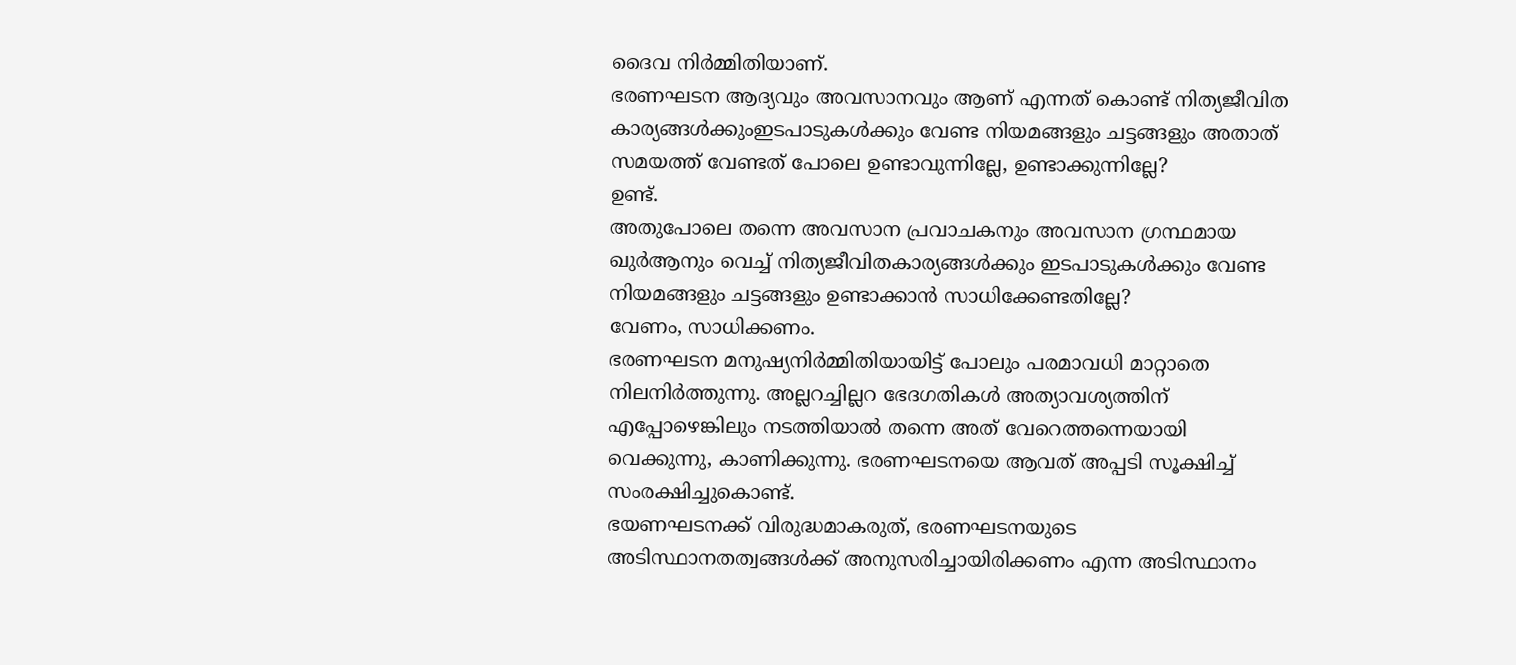ദൈവ നിർമ്മിതിയാണ്.
ഭരണഘടന ആദ്യവും അവസാനവും ആണ് എന്നത് കൊണ്ട് നിത്യജീവിത കാര്യങ്ങൾക്കുംഇടപാടുകൾക്കും വേണ്ട നിയമങ്ങളും ചട്ടങ്ങളും അതാത് സമയത്ത് വേണ്ടത് പോലെ ഉണ്ടാവുന്നില്ലേ, ഉണ്ടാക്കുന്നില്ലേ?
ഉണ്ട്.
അതുപോലെ തന്നെ അവസാന പ്രവാചകനും അവസാന ഗ്രന്ഥമായ ഖുർആനും വെച്ച് നിത്യജീവിതകാര്യങ്ങൾക്കും ഇടപാടുകൾക്കും വേണ്ട നിയമങ്ങളും ചട്ടങ്ങളും ഉണ്ടാക്കാൻ സാധിക്കേണ്ടതില്ലേ?
വേണം, സാധിക്കണം.
ഭരണഘടന മനുഷ്യനിർമ്മിതിയായിട്ട് പോലും പരമാവധി മാറ്റാതെ നിലനിർത്തുന്നു. അല്ലറച്ചില്ലറ ഭേദഗതികൾ അത്യാവശ്യത്തിന് എപ്പോഴെങ്കിലും നടത്തിയാൽ തന്നെ അത് വേറെത്തന്നെയായി വെക്കുന്നു, കാണിക്കുന്നു. ഭരണഘടനയെ ആവത് അപ്പടി സൂക്ഷിച്ച് സംരക്ഷിച്ചുകൊണ്ട്.
ഭയണഘടനക്ക് വിരുദ്ധമാകരുത്, ഭരണഘടനയുടെ അടിസ്ഥാനതത്വങ്ങൾക്ക് അനുസരിച്ചായിരിക്കണം എന്ന അടിസ്ഥാനം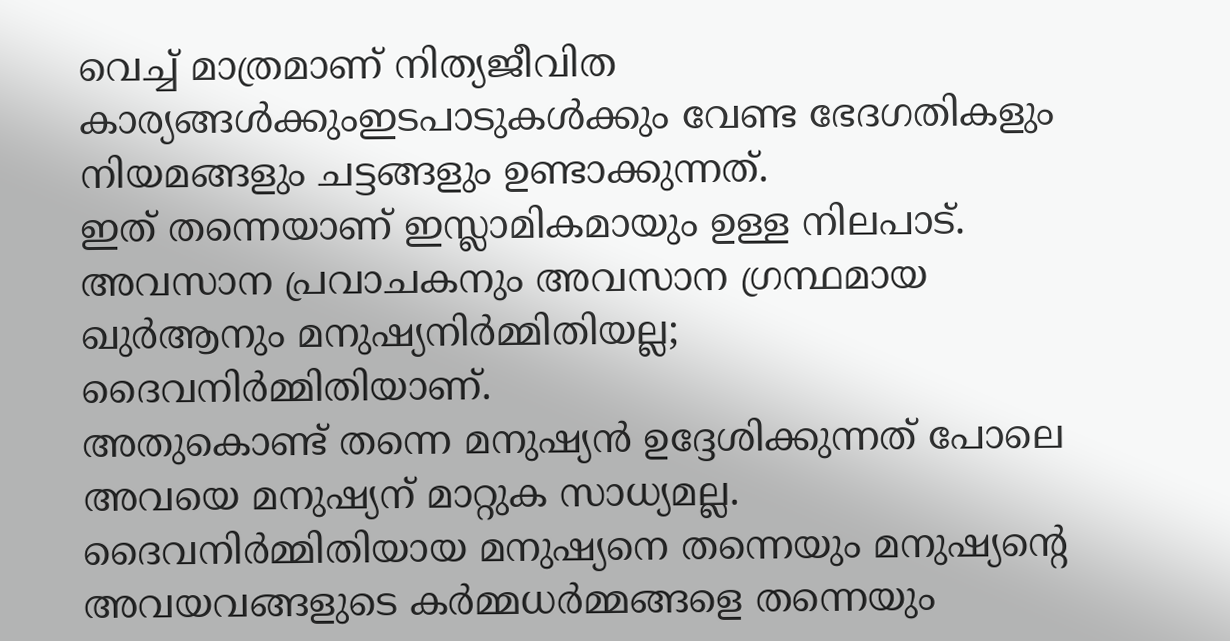വെച്ച് മാത്രമാണ് നിത്യജീവിത കാര്യങ്ങൾക്കുംഇടപാടുകൾക്കും വേണ്ട ഭേദഗതികളും നിയമങ്ങളും ചട്ടങ്ങളും ഉണ്ടാക്കുന്നത്.
ഇത് തന്നെയാണ് ഇസ്ലാമികമായും ഉള്ള നിലപാട്.
അവസാന പ്രവാചകനും അവസാന ഗ്രന്ഥമായ ഖുർആനും മനുഷ്യനിർമ്മിതിയല്ല; ദൈവനിർമ്മിതിയാണ്.
അതുകൊണ്ട് തന്നെ മനുഷ്യൻ ഉദ്ദേശിക്കുന്നത് പോലെ അവയെ മനുഷ്യന് മാറ്റുക സാധ്യമല്ല.
ദൈവനിർമ്മിതിയായ മനുഷ്യനെ തന്നെയും മനുഷ്യന്റെ അവയവങ്ങളുടെ കർമ്മധർമ്മങ്ങളെ തന്നെയും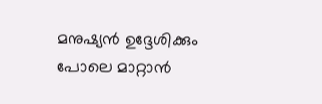മനുഷ്യൻ ഉദ്ദേശിക്കും പോലെ മാറ്റാൻ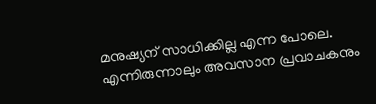മനുഷ്യന് സാധിക്കില്ല എന്ന പോലെ.
എന്നിരുന്നാലും അവസാന പ്രവാചകനും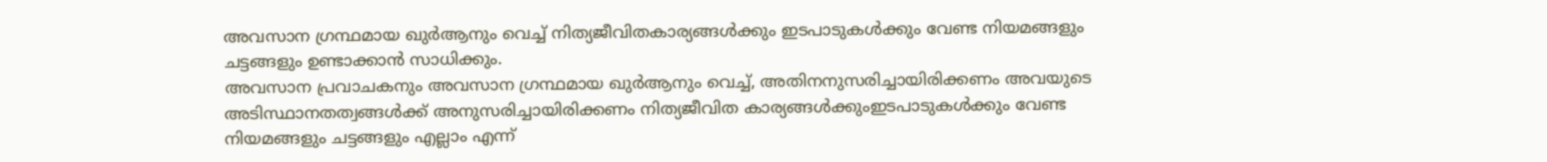അവസാന ഗ്രന്ഥമായ ഖുർആനും വെച്ച് നിത്യജീവിതകാര്യങ്ങൾക്കും ഇടപാടുകൾക്കും വേണ്ട നിയമങ്ങളും ചട്ടങ്ങളും ഉണ്ടാക്കാൻ സാധിക്കും.
അവസാന പ്രവാചകനും അവസാന ഗ്രന്ഥമായ ഖുർആനും വെച്ച്, അതിനനുസരിച്ചായിരിക്കണം അവയുടെ അടിസ്ഥാനതത്വങ്ങൾക്ക് അനുസരിച്ചായിരിക്കണം നിത്യജീവിത കാര്യങ്ങൾക്കുംഇടപാടുകൾക്കും വേണ്ട നിയമങ്ങളും ചട്ടങ്ങളും എല്ലാം എന്ന്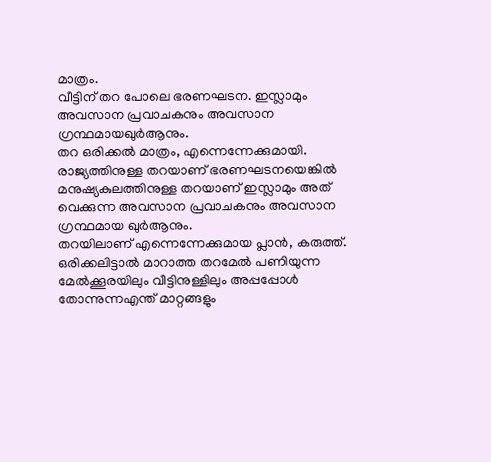മാത്രം.
വീട്ടിന് തറ പോലെ ഭരണഘടന. ഇസ്ലാമും അവസാന പ്രവാചകനും അവസാന ഗ്രന്ഥമായഖുർആനും.
തറ ഒരിക്കൽ മാത്രം, എന്നെന്നേക്കുമായി.
രാജ്യത്തിനുള്ള തറയാണ് ഭരണഘടനയെങ്കിൽ മനുഷ്യകുലത്തിനുള്ള തറയാണ് ഇസ്ലാമും അത് വെക്കുന്ന അവസാന പ്രവാചകനും അവസാന ഗ്രന്ഥമായ ഖുർആനും.
തറയിലാണ് എന്നെന്നേക്കുമായ പ്ലാൻ, കരുത്ത്.
ഒരിക്കലിട്ടാൽ മാറാത്ത തറമേൽ പണിയുന്ന മേൽക്കൂരയിലും വീട്ടിനുള്ളിലും അപ്പപ്പോൾ തോന്നുന്നഎന്ത് മാറ്റങ്ങളും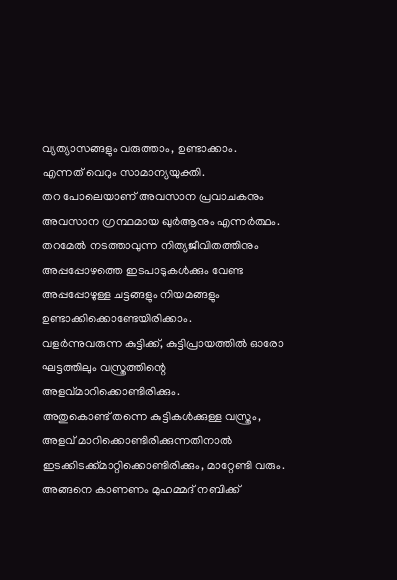വ്യത്യാസങ്ങളും വരുത്താം, ഉണ്ടാക്കാം.
എന്നത് വെറും സാമാന്യയുക്തി.
തറ പോലെയാണ് അവസാന പ്രവാചകനും അവസാന ഗ്രന്ഥമായ ഖുർആനും എന്നർത്ഥം.
തറമേൽ നടത്താവുന്ന നിത്യജീവിതത്തിനും അപ്പപ്പോഴത്തെ ഇടപാടുകൾക്കും വേണ്ട അപ്പപ്പോഴുള്ള ചട്ടങ്ങളും നിയമങ്ങളും ഉണ്ടാക്കിക്കൊണ്ടേയിരിക്കാം.
വളർന്നുവരുന്ന കുട്ടിക്ക്, കുട്ടിപ്രായത്തിൽ ഓരോ ഘട്ടത്തിലും വസ്ത്രത്തിന്റെ അളവ്മാറിക്കൊണ്ടിരിക്കും.
അതുകൊണ്ട് തന്നെ കുട്ടികൾക്കുള്ള വസ്ത്രം, അളവ് മാറിക്കൊണ്ടിരിക്കുന്നതിനാൽ ഇടക്കിടക്ക്മാറ്റിക്കൊണ്ടിരിക്കും, മാറ്റേണ്ടി വരും.
അങ്ങനെ കാണണം മുഹമ്മദ് നബിക്ക്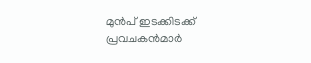മുൻപ് ഇടക്കിടക്ക് പ്രവചകൻമാർ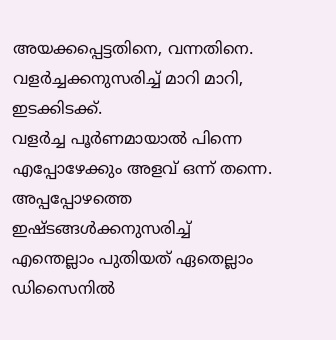അയക്കപ്പെട്ടതിനെ, വന്നതിനെ. വളർച്ചക്കനുസരിച്ച് മാറി മാറി, ഇടക്കിടക്ക്.
വളർച്ച പൂർണമായാൽ പിന്നെ എപ്പോഴേക്കും അളവ് ഒന്ന് തന്നെ.
അപ്പപ്പോഴത്തെ ഇഷ്ടങ്ങൾക്കനുസരിച്ച് എന്തെല്ലാം പുതിയത് ഏതെല്ലാം ഡിസൈനിൽ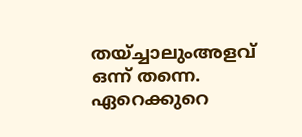തയ്ച്ചാലുംഅളവ് ഒന്ന് തന്നെ.
ഏറെക്കുറെ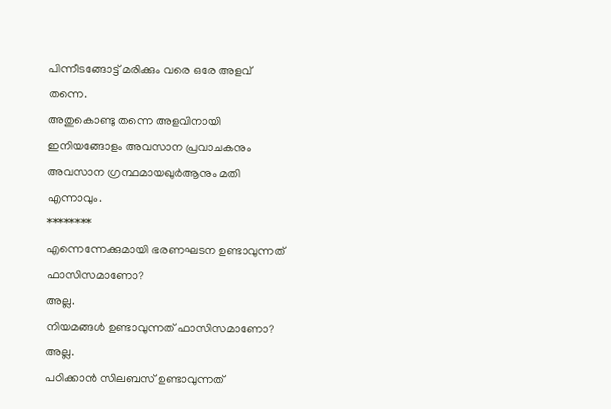പിന്നീടങ്ങോട്ട് മരിക്കും വരെ ഒരേ അളവ് തന്നെ.
അതുകൊണ്ടു തന്നെ അളവിനായി ഇനിയങ്ങോളം അവസാന പ്രവാചകനും അവസാന ഗ്രന്ഥമായഖുർആനും മതി എന്നാവും.
********
എന്നെന്നേക്കുമായി ഭരണഘടന ഉണ്ടാവുന്നത് ഫാസിസമാണോ?
അല്ല.
നിയമങ്ങൾ ഉണ്ടാവുന്നത് ഫാസിസമാണോ?
അല്ല.
പഠിക്കാൻ സിലബസ് ഉണ്ടാവുന്നത്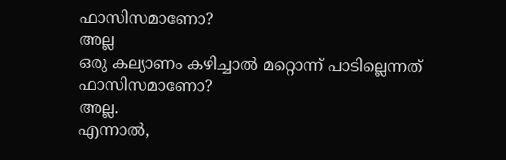ഫാസിസമാണോ?
അല്ല
ഒരു കല്യാണം കഴിച്ചാൽ മറ്റൊന്ന് പാടില്ലെന്നത് ഫാസിസമാണോ?
അല്ല.
എന്നാൽ,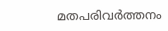മതപരിവർത്തനം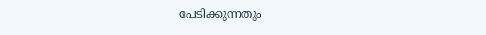പേടിക്കുന്നതും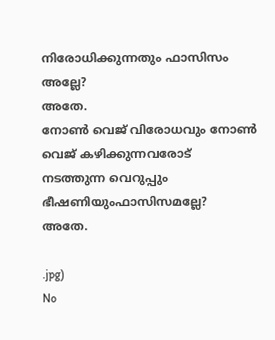നിരോധിക്കുന്നതും ഫാസിസം അല്ലേ?
അതേ.
നോൺ വെജ് വിരോധവും നോൺ വെജ് കഴിക്കുന്നവരോട് നടത്തുന്ന വെറുപ്പും ഭീഷണിയുംഫാസിസമല്ലേ?
അതേ.

.jpg)
No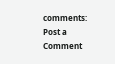comments:
Post a Comment